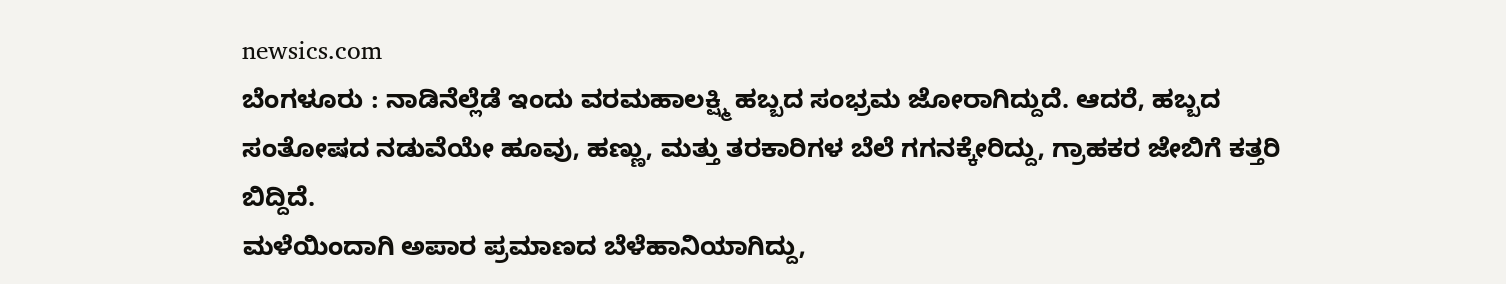newsics.com
ಬೆಂಗಳೂರು : ನಾಡಿನೆಲ್ಲೆಡೆ ಇಂದು ವರಮಹಾಲಕ್ಷ್ಮಿ ಹಬ್ಬದ ಸಂಭ್ರಮ ಜೋರಾಗಿದ್ದುದೆ. ಆದರೆ, ಹಬ್ಬದ ಸಂತೋಷದ ನಡುವೆಯೇ ಹೂವು, ಹಣ್ಣು, ಮತ್ತು ತರಕಾರಿಗಳ ಬೆಲೆ ಗಗನಕ್ಕೇರಿದ್ದು, ಗ್ರಾಹಕರ ಜೇಬಿಗೆ ಕತ್ತರಿ ಬಿದ್ದಿದೆ.
ಮಳೆಯಿಂದಾಗಿ ಅಪಾರ ಪ್ರಮಾಣದ ಬೆಳೆಹಾನಿಯಾಗಿದ್ದು,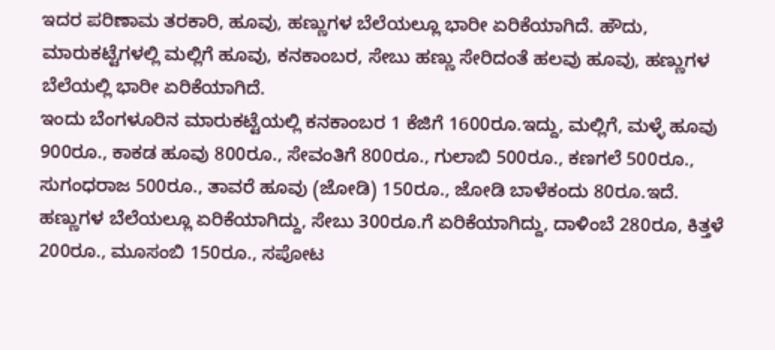ಇದರ ಪರಿಣಾಮ ತರಕಾರಿ, ಹೂವು, ಹಣ್ಣುಗಳ ಬೆಲೆಯಲ್ಲೂ ಭಾರೀ ಏರಿಕೆಯಾಗಿದೆ. ಹೌದು, ಮಾರುಕಟ್ಟೆಗಳಲ್ಲಿ ಮಲ್ಲಿಗೆ ಹೂವು, ಕನಕಾಂಬರ, ಸೇಬು ಹಣ್ಣು ಸೇರಿದಂತೆ ಹಲವು ಹೂವು, ಹಣ್ಣುಗಳ ಬೆಲೆಯಲ್ಲಿ ಭಾರೀ ಏರಿಕೆಯಾಗಿದೆ.
ಇಂದು ಬೆಂಗಳೂರಿನ ಮಾರುಕಟ್ಟೆಯಲ್ಲಿ ಕನಕಾಂಬರ 1 ಕೆಜಿಗೆ 1600ರೂ.ಇದ್ದು, ಮಲ್ಲಿಗೆ, ಮಳ್ಳೆ ಹೂವು 900ರೂ., ಕಾಕಡ ಹೂವು 800ರೂ., ಸೇವಂತಿಗೆ 800ರೂ., ಗುಲಾಬಿ 500ರೂ., ಕಣಗಲೆ 500ರೂ., ಸುಗಂಧರಾಜ 500ರೂ., ತಾವರೆ ಹೂವು (ಜೋಡಿ) 150ರೂ., ಜೋಡಿ ಬಾಳೆಕಂದು 80ರೂ.ಇದೆ.
ಹಣ್ಣುಗಳ ಬೆಲೆಯಲ್ಲೂ ಏರಿಕೆಯಾಗಿದ್ದು, ಸೇಬು 300ರೂ.ಗೆ ಏರಿಕೆಯಾಗಿದ್ದು, ದಾಳಿಂಬೆ 280ರೂ, ಕಿತ್ತಳೆ 200ರೂ., ಮೂಸಂಬಿ 150ರೂ., ಸಪೋಟ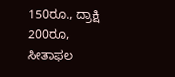150ರೂ., ದ್ರಾಕ್ಷಿ 200ರೂ, ಸೀತಾಫಲ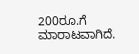200ರೂ.ಗೆ ಮಾರಾಟವಾಗಿದೆ.